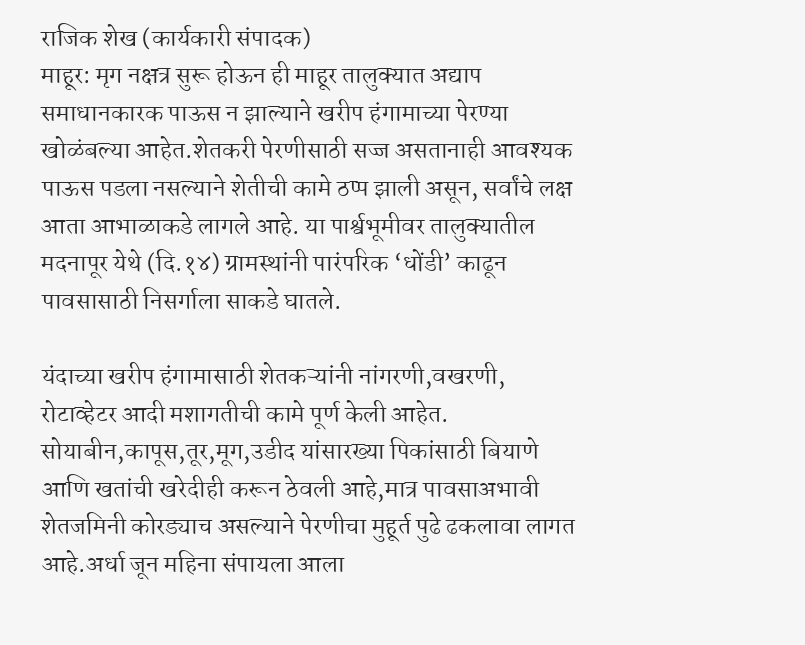राजिक शेख (कार्यकारी संपादक)
माहूर: मृग नक्षत्र सुरू होऊन ही माहूर तालुक्यात अद्याप समाधानकारक पाऊस न झाल्याने खरीप हंगामाच्या पेरण्या खोळंबल्या आहेत.शेतकरी पेरणीसाठी सज्ज असतानाही आवश्यक पाऊस पडला नसल्याने शेतीची कामे ठप्प झाली असून, सर्वांचे लक्ष आता आभाळाकडे लागले आहे. या पार्श्वभूमीवर तालुक्यातील मदनापूर येथे (दि.१४) ग्रामस्थांनी पारंपरिक ‘धोंडी’ काढून पावसासाठी निसर्गाला साकडे घातले.

यंदाच्या खरीप हंगामासाठी शेतकऱ्यांनी नांगरणी,वखरणी, रोटाव्हेटर आदी मशागतीची कामे पूर्ण केली आहेत. सोयाबीन,कापूस,तूर,मूग,उडीद यांसारख्या पिकांसाठी बियाणे आणि खतांची खरेदीही करून ठेवली आहे,मात्र पावसाअभावी शेतजमिनी कोरड्याच असल्याने पेरणीचा मुहूर्त पुढे ढकलावा लागत आहे.अर्धा जून महिना संपायला आला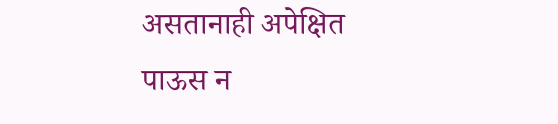असतानाही अपेक्षित पाऊस न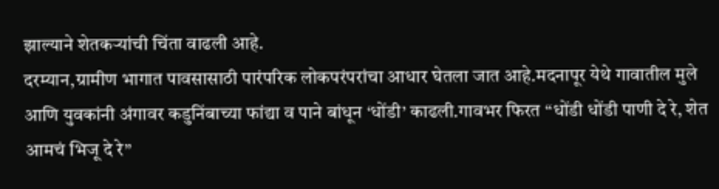झाल्याने शेतकऱ्यांची चिंता वाढली आहे.
दरम्यान,ग्रामीण भागात पावसासाठी पारंपरिक लोकपरंपरांचा आधार घेतला जात आहे.मदनापूर येथे गावातील मुले आणि युवकांनी अंगावर कडुनिंबाच्या फांद्या व पाने बांधून ‘धोंडी’ काढली.गावभर फिरत “धोंडी धोंडी पाणी दे रे, शेत आमचं भिजू दे रे”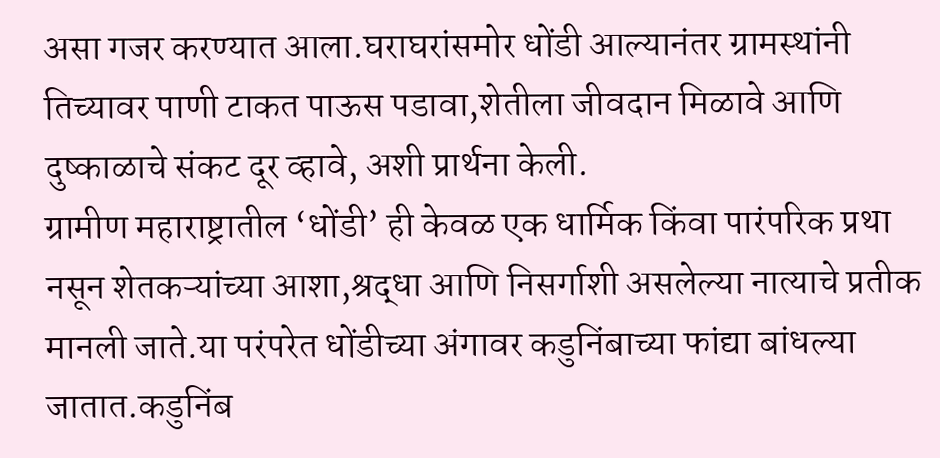असा गजर करण्यात आला.घराघरांसमोर धोंडी आल्यानंतर ग्रामस्थांनी तिच्यावर पाणी टाकत पाऊस पडावा,शेतीला जीवदान मिळावे आणि दुष्काळाचे संकट दूर व्हावे, अशी प्रार्थना केली.
ग्रामीण महाराष्ट्रातील ‘धोंडी’ ही केवळ एक धार्मिक किंवा पारंपरिक प्रथा नसून शेतकऱ्यांच्या आशा,श्रद्धा आणि निसर्गाशी असलेल्या नात्याचे प्रतीक मानली जाते.या परंपरेत धोंडीच्या अंगावर कडुनिंबाच्या फांद्या बांधल्या जातात.कडुनिंब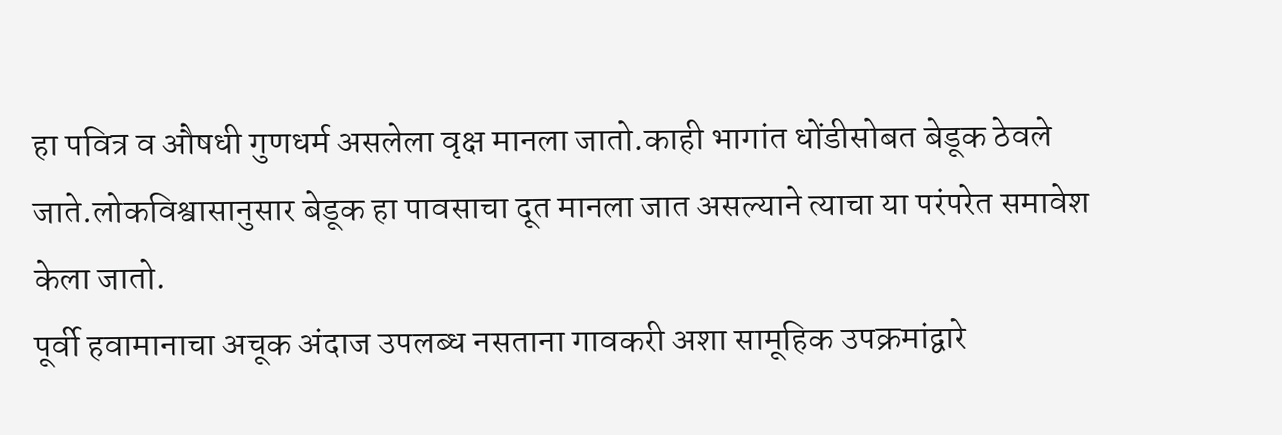हा पवित्र व औषधी गुणधर्म असलेला वृक्ष मानला जातो.काही भागांत धोंडीसोबत बेडूक ठेवले जाते.लोकविश्वासानुसार बेडूक हा पावसाचा दूत मानला जात असल्याने त्याचा या परंपरेत समावेश केला जातो.
पूर्वी हवामानाचा अचूक अंदाज उपलब्ध नसताना गावकरी अशा सामूहिक उपक्रमांद्वारे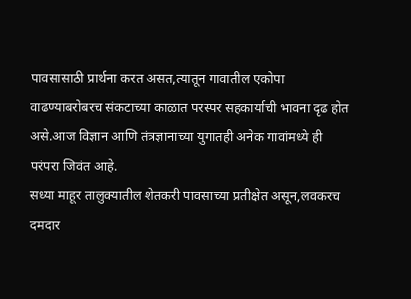पावसासाठी प्रार्थना करत असत,त्यातून गावातील एकोपा वाढण्याबरोबरच संकटाच्या काळात परस्पर सहकार्याची भावना दृढ होत असे.आज विज्ञान आणि तंत्रज्ञानाच्या युगातही अनेक गावांमध्ये ही परंपरा जिवंत आहे.
सध्या माहूर तालुक्यातील शेतकरी पावसाच्या प्रतीक्षेत असून,लवकरच दमदार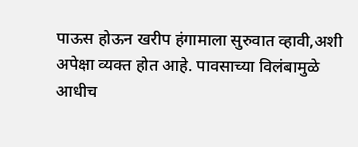पाऊस होऊन खरीप हंगामाला सुरुवात व्हावी,अशी अपेक्षा व्यक्त होत आहे. पावसाच्या विलंबामुळे आधीच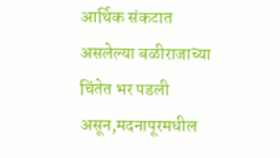आर्थिक संकटात असलेल्या बळीराजाच्या चिंतेत भर पडली असून,मदनापूरमधील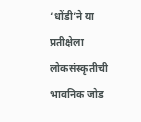‘धोंडी’ने या प्रतीक्षेला लोकसंस्कृतीची भावनिक जोड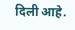दिली आहे.